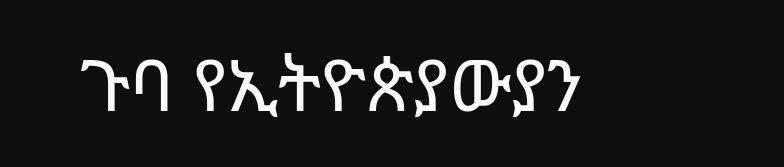ጉባ የኢትዮጵያውያን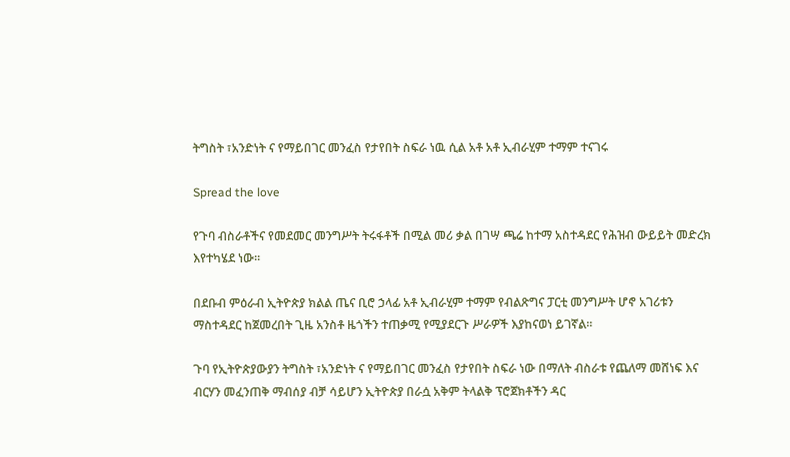ትግስት ፣አንድነት ና የማይበገር መንፈስ የታየበት ስፍራ ነዉ ሲል አቶ አቶ ኢብራሂም ተማም ተናገሩ

Spread the love

የጉባ ብስራቶችና የመደመር መንግሥት ትሩፋቶች በሚል መሪ ቃል በገሣ ጫሬ ከተማ አስተዳደር የሕዝብ ውይይት መድረክ እየተካሄደ ነው።

በደቡብ ምዕራብ ኢትዮጵያ ክልል ጤና ቢሮ ኃላፊ አቶ ኢብራሂም ተማም የብልጽግና ፓርቲ መንግሥት ሆኖ አገሪቱን ማስተዳደር ከጀመረበት ጊዜ አንስቶ ዜጎችን ተጠቃሚ የሚያደርጉ ሥራዎች እያከናወነ ይገኛል።

ጉባ የኢትዮጵያውያን ትግስት ፣አንድነት ና የማይበገር መንፈስ የታየበት ስፍራ ነው በማለት ብስራቱ የጨለማ መሸነፍ እና ብርሃን መፈንጠቅ ማብሰያ ብቻ ሳይሆን ኢትዮጵያ በራሷ አቅም ትላልቅ ፕሮጀክቶችን ዳር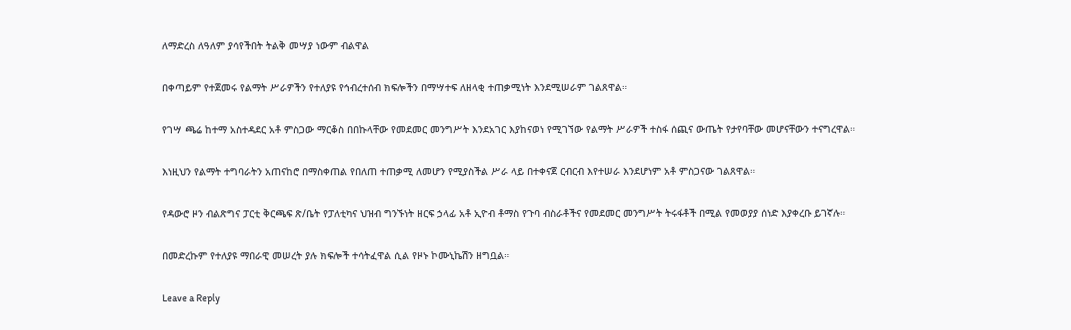ለማድረስ ለዓለም ያሳየችበት ትልቅ መሣያ ነውም ብልዋል

በቀጣይም የተጀመሩ የልማት ሥራዎችን የተለያዩ የኅብረተሰብ ክፍሎችን በማሣተፍ ለዘላቂ ተጠቃሚነት እንደሚሠራም ገልጸዋል።

የገሣ ጫሬ ከተማ አስተዳደር አቶ ምስጋው ማርቆስ በበኩላቸው የመደመር መንግሥት እንደአገር እያከናወነ የሚገኘው የልማት ሥራዎች ተስፋ ሰጪና ውጤት የታየባቸው መሆናቸውን ተናግረዋል።

እነዚህን የልማት ተግባራትን አጠናከሮ በማስቀጠል የበለጠ ተጠቃሚ ለመሆን የሚያስችል ሥራ ላይ በተቀናጀ ርብርብ እየተሠራ እንደሆነም አቶ ምስጋናው ገልጸዋል።

የዳውሮ ዞን ብልጽግና ፓርቲ ቅርጫፍ ጽ/ቤት የፓለቲካና ህዝብ ግንኙነት ዘርፍ ኃላፊ አቶ ኢዮብ ቶማስ የጉባ ብስራቶችና የመደመር መንግሥት ትሩፋቶች በሚል የመወያያ ሰነድ እያቀረቡ ይገኛሉ።

በመድረኩም የተለያዩ ማበራዊ መሠረት ያሉ ክፍሎች ተሳትፈዋል ሲል የዞኑ ኮሙኒኬሽን ዘግቧል።

Leave a Reply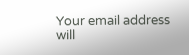Your email address will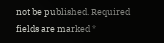not be published. Required fields are marked *